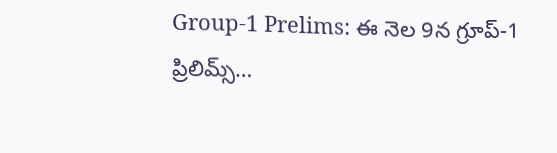Group-1 Prelims: ఈ నెల 9న గ్రూప్-1 ప్రిలిమ్స్…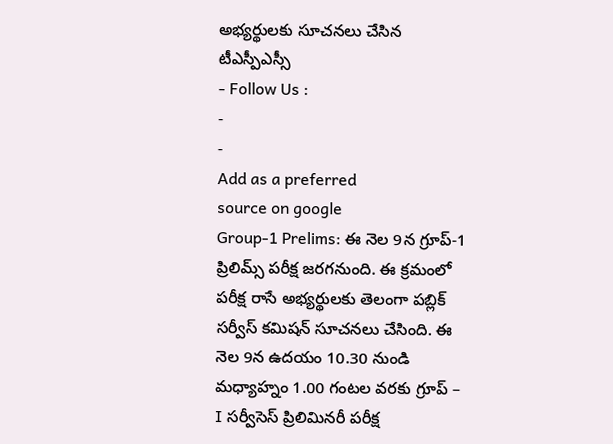అభ్యర్థులకు సూచనలు చేసిన టీఎస్పీఎస్సీ
- Follow Us :
-
-
Add as a preferred
source on google
Group-1 Prelims: ఈ నెల 9న గ్రూప్-1 ప్రిలిమ్స్ పరీక్ష జరగనుంది. ఈ క్రమంలో పరీక్ష రాసే అభ్యర్థులకు తెలంగా పబ్లిక్ సర్వీస్ కమిషన్ సూచనలు చేసింది. ఈ నెల 9న ఉదయం 10.30 నుండి మధ్యాహ్నం 1.00 గంటల వరకు గ్రూప్ – I సర్వీసెస్ ప్రిలిమినరీ పరీక్ష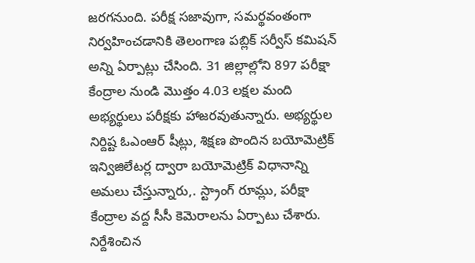జరగనుంది. పరీక్ష సజావుగా, సమర్థవంతంగా నిర్వహించడానికి తెలంగాణ పబ్లిక్ సర్వీస్ కమిషన్ అన్ని ఏర్పాట్లు చేసింది. 31 జిల్లాల్లోని 897 పరీక్షా కేంద్రాల నుండి మొత్తం 4.03 లక్షల మంది అభ్యర్థులు పరీక్షకు హాజరవుతున్నారు. అభ్యర్థుల నిర్దిష్ట ఓఎంఆర్ షీట్లు, శిక్షణ పొందిన బయోమెట్రిక్ ఇన్విజిలేటర్ల ద్వారా బయోమెట్రిక్ విధానాన్ని అమలు చేస్తున్నారు,. స్ట్రాంగ్ రూమ్లు, పరీక్షా కేంద్రాల వద్ద సీసీ కెమెరాలను ఏర్పాటు చేశారు. నిర్దేశించిన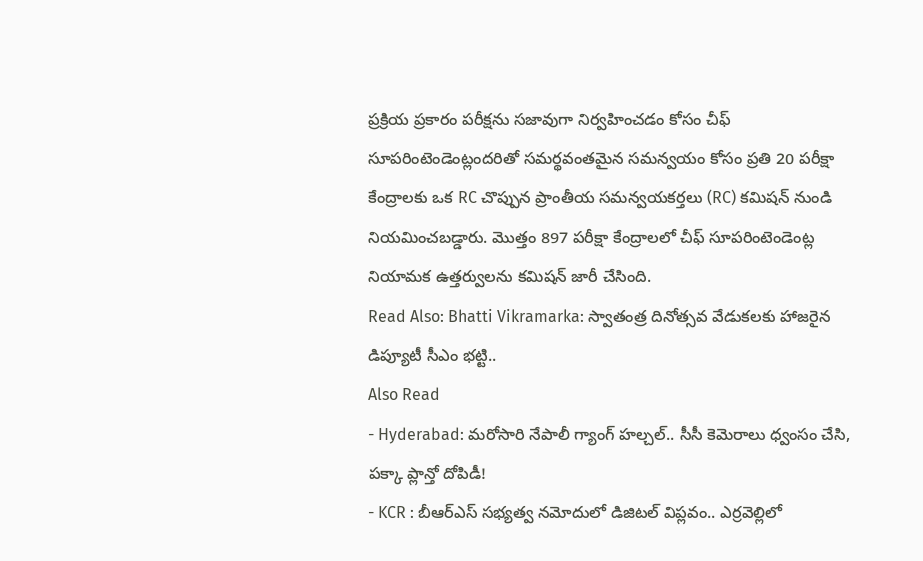ప్రక్రియ ప్రకారం పరీక్షను సజావుగా నిర్వహించడం కోసం చీఫ్ సూపరింటెండెంట్లందరితో సమర్థవంతమైన సమన్వయం కోసం ప్రతి 20 పరీక్షా కేంద్రాలకు ఒక RC చొప్పున ప్రాంతీయ సమన్వయకర్తలు (RC) కమిషన్ నుండి నియమించబడ్డారు. మొత్తం 897 పరీక్షా కేంద్రాలలో చీఫ్ సూపరింటెండెంట్ల నియామక ఉత్తర్వులను కమిషన్ జారీ చేసింది.
Read Also: Bhatti Vikramarka: స్వాతంత్ర దినోత్సవ వేడుకలకు హాజరైన డిప్యూటీ సీఎం భట్టి..
Also Read
- Hyderabad: మరోసారి నేపాలీ గ్యాంగ్ హల్చల్.. సీసీ కెమెరాలు ధ్వంసం చేసి, పక్కా ప్లాన్తో దోపిడీ!
- KCR : బీఆర్ఎస్ సభ్యత్వ నమోదులో డిజిటల్ విప్లవం.. ఎర్రవెల్లిలో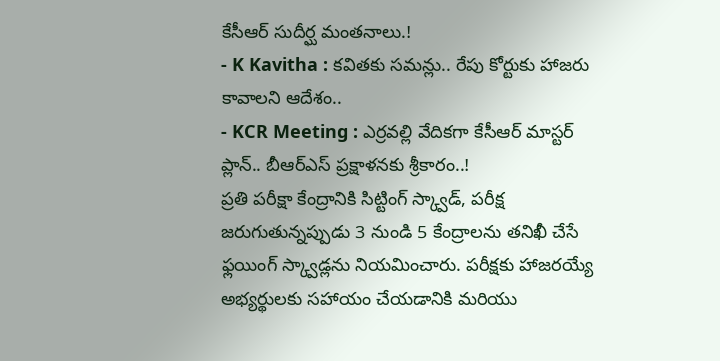కేసీఆర్ సుదీర్ఘ మంతనాలు.!
- K Kavitha : కవితకు సమన్లు.. రేపు కోర్టుకు హాజరు కావాలని ఆదేశం..
- KCR Meeting : ఎర్రవల్లి వేదికగా కేసీఆర్ మాస్టర్ ప్లాన్.. బీఆర్ఎస్ ప్రక్షాళనకు శ్రీకారం..!
ప్రతి పరీక్షా కేంద్రానికి సిట్టింగ్ స్క్వాడ్, పరీక్ష జరుగుతున్నప్పుడు 3 నుండి 5 కేంద్రాలను తనిఖీ చేసే ఫ్లయింగ్ స్క్వాడ్లను నియమించారు. పరీక్షకు హాజరయ్యే అభ్యర్థులకు సహాయం చేయడానికి మరియు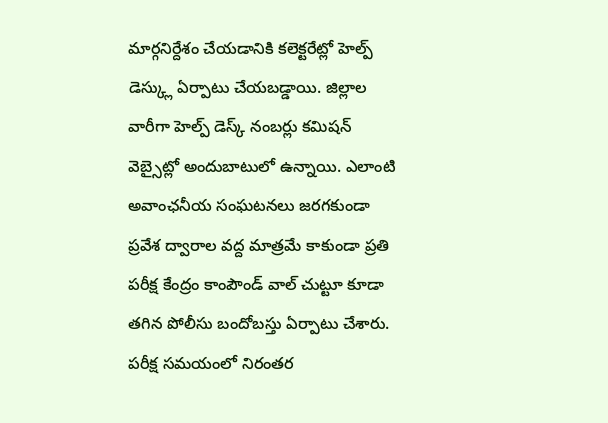మార్గనిర్దేశం చేయడానికి కలెక్టరేట్లో హెల్ప్ డెస్క్లు ఏర్పాటు చేయబడ్డాయి. జిల్లాల వారీగా హెల్ప్ డెస్క్ నంబర్లు కమిషన్ వెబ్సైట్లో అందుబాటులో ఉన్నాయి. ఎలాంటి అవాంఛనీయ సంఘటనలు జరగకుండా ప్రవేశ ద్వారాల వద్ద మాత్రమే కాకుండా ప్రతి పరీక్ష కేంద్రం కాంపౌండ్ వాల్ చుట్టూ కూడా తగిన పోలీసు బందోబస్తు ఏర్పాటు చేశారు. పరీక్ష సమయంలో నిరంతర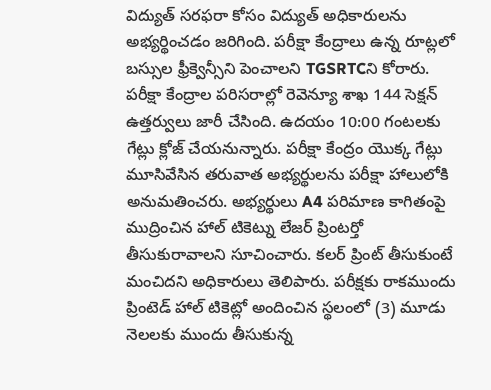విద్యుత్ సరఫరా కోసం విద్యుత్ అధికారులను అభ్యర్థించడం జరిగింది. పరీక్షా కేంద్రాలు ఉన్న రూట్లలో బస్సుల ఫ్రీక్వెన్సీని పెంచాలని TGSRTCని కోరారు. పరీక్షా కేంద్రాల పరిసరాల్లో రెవెన్యూ శాఖ 144 సెక్షన్ ఉత్తర్వులు జారీ చేసింది. ఉదయం 10:00 గంటలకు గేట్లు క్లోజ్ చేయనున్నారు. పరీక్షా కేంద్రం యొక్క గేట్లు మూసివేసిన తరువాత అభ్యర్థులను పరీక్షా హాలులోకి అనుమతించరు. అభ్యర్థులు A4 పరిమాణ కాగితంపై ముద్రించిన హాల్ టికెట్ను లేజర్ ప్రింటర్తో తీసుకురావాలని సూచించారు. కలర్ ప్రింట్ తీసుకుంటే మంచిదని అధికారులు తెలిపారు. పరీక్షకు రాకముందు ప్రింటెడ్ హాల్ టికెట్లో అందించిన స్థలంలో (3) మూడు నెలలకు ముందు తీసుకున్న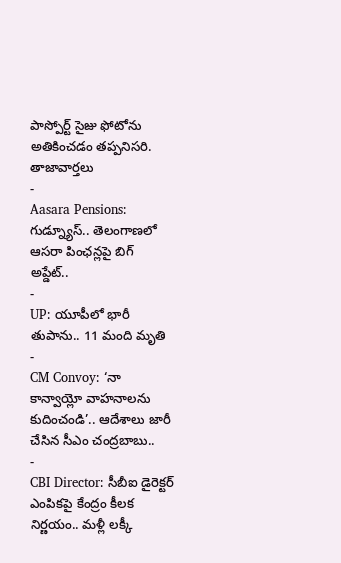పాస్పోర్ట్ సైజు ఫోటోను అతికించడం తప్పనిసరి.
తాజావార్తలు
-
Aasara Pensions: గుడ్న్యూస్.. తెలంగాణలో ఆసరా పింఛన్లపై బిగ్ అప్డేట్..
-
UP: యూపీలో భారీ తుపాను.. 11 మంది మృతి
-
CM Convoy: ‘నా కాన్వాయ్లో వాహనాలను కుదించండి’.. ఆదేశాలు జారీ చేసిన సీఎం చంద్రబాబు..
-
CBI Director: సీబీఐ డైరెక్టర్ ఎంపికపై కేంద్రం కీలక నిర్ణయం.. మళ్లీ లక్కీ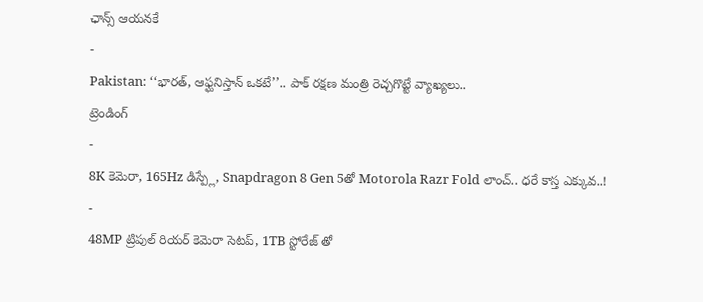ఛాన్స్ ఆయనకే
-
Pakistan: ‘‘భారత్, ఆఫ్ఘనిస్తాన్ ఒకటే’’.. పాక్ రక్షణ మంత్రి రెచ్చగొట్టే వ్యాఖ్యలు..
ట్రెండింగ్
-
8K కెమెరా, 165Hz డిస్ప్లే, Snapdragon 8 Gen 5తో Motorola Razr Fold లాంచ్.. ధరే కాస్త ఎక్కువ..!
-
48MP ట్రిపుల్ రియర్ కెమెరా సెటప్, 1TB స్టోరేజ్ తో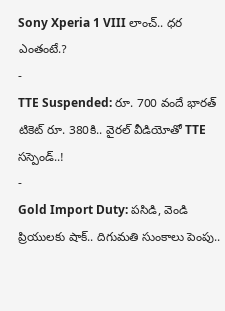Sony Xperia 1 VIII లాంచ్.. ధర ఎంతంటే.?
-
TTE Suspended: రూ. 700 వందే భారత్ టికెట్ రూ. 380కి.. వైరల్ వీడియోతో TTE సస్పెండ్..!
-
Gold Import Duty: పసిడి, వెండి ప్రియులకు షాక్.. దిగుమతి సుంకాలు పెంపు..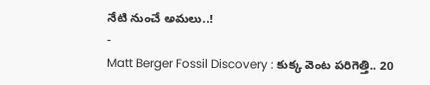నేటి నుంచే అమలు..!
-
Matt Berger Fossil Discovery : కుక్క వెంట పరిగెత్తి.. 20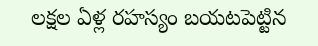లక్షల ఏళ్ల రహస్యం బయటపెట్టిన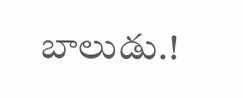బాలుడు.!